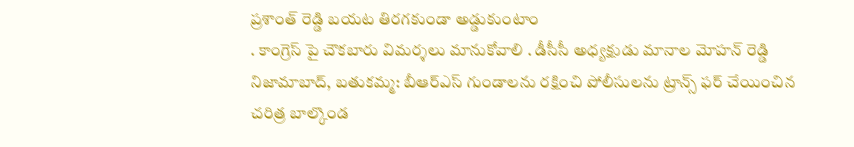ప్రశాంత్ రెడ్డి బయట తిరగకుండా అడ్డుకుంటాం
. కాంగ్రెస్ పై చౌకబారు విమర్శలు మానుకోవాలి . డీసీసీ అధ్యక్షుడు మానాల మోహన్ రెడ్డి నిజామాబాద్, బతుకమ్మ: బీఆర్ఎస్ గుండాలను రక్షించి పోలీసులను ట్రాన్స్ ఫర్ చేయించిన చరిత్ర బాల్కొండ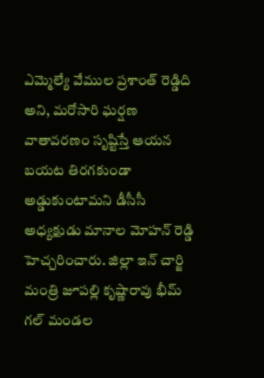ఎమ్మెల్యే వేముల ప్రశాంత్ రెడ్డిది అని, మరోసారి ఘర్షణ వాతావరణం సృష్టిస్తే ఆయన బయట తిరగకుండా అడ్డుకుంటామని డీసీసీ అధ్యక్షుడు మానాల మోహన్ రెడ్డి హెచ్చరించారు. జిల్లా ఇన్ చార్జి మంత్రి జూపల్లి కృష్ణారావు భీమ్ గల్ మండల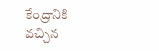కేంద్రానికి వచ్చిన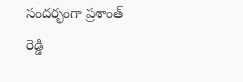సందర్భంగా ప్రశాంత్ రెడ్డి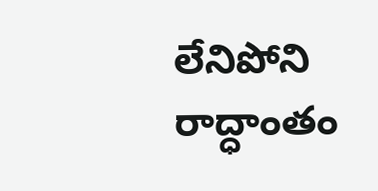లేనిపోని రాద్ధాంతం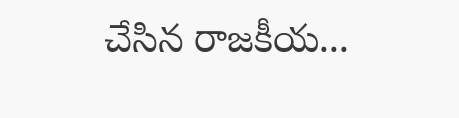చేసిన రాజకీయ...